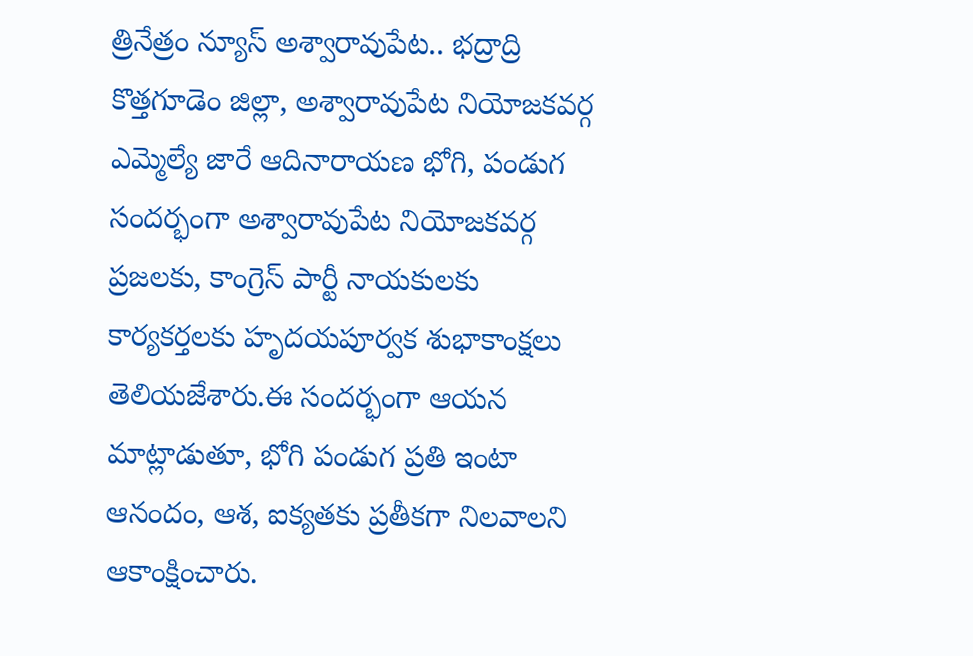త్రినేత్రం న్యూస్ అశ్వారావుపేట.. భద్రాద్రి కొత్తగూడెం జిల్లా, అశ్వారావుపేట నియోజకవర్గ ఎమ్మెల్యే జారే ఆదినారాయణ భోగి, పండుగ సందర్భంగా అశ్వారావుపేట నియోజకవర్గ ప్రజలకు, కాంగ్రెస్ పార్టీ నాయకులకు కార్యకర్తలకు హృదయపూర్వక శుభాకాంక్షలు తెలియజేశారు.ఈ సందర్భంగా ఆయన మాట్లాడుతూ, భోగి పండుగ ప్రతి ఇంటా ఆనందం, ఆశ, ఐక్యతకు ప్రతీకగా నిలవాలని ఆకాంక్షించారు.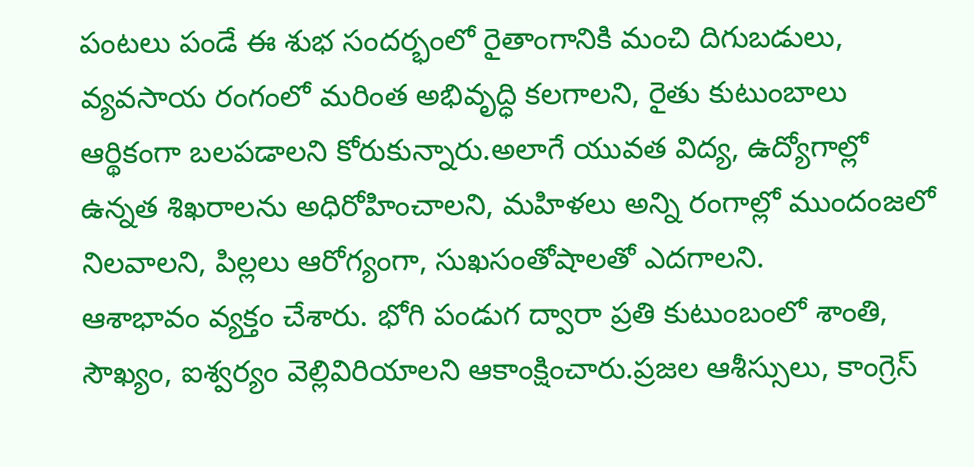పంటలు పండే ఈ శుభ సందర్భంలో రైతాంగానికి మంచి దిగుబడులు, వ్యవసాయ రంగంలో మరింత అభివృద్ధి కలగాలని, రైతు కుటుంబాలు ఆర్థికంగా బలపడాలని కోరుకున్నారు.అలాగే యువత విద్య, ఉద్యోగాల్లో ఉన్నత శిఖరాలను అధిరోహించాలని, మహిళలు అన్ని రంగాల్లో ముందంజలో నిలవాలని, పిల్లలు ఆరోగ్యంగా, సుఖసంతోషాలతో ఎదగాలని.
ఆశాభావం వ్యక్తం చేశారు. భోగి పండుగ ద్వారా ప్రతి కుటుంబంలో శాంతి, సౌఖ్యం, ఐశ్వర్యం వెల్లివిరియాలని ఆకాంక్షించారు.ప్రజల ఆశీస్సులు, కాంగ్రెస్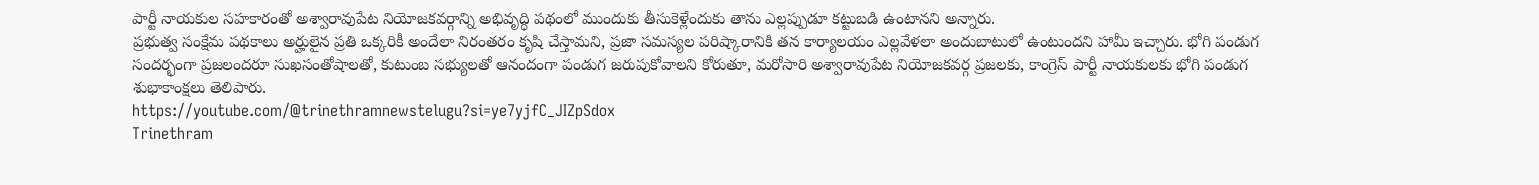పార్టీ నాయకుల సహకారంతో అశ్వారావుపేట నియోజకవర్గాన్ని అభివృద్ధి పథంలో ముందుకు తీసుకెళ్లేందుకు తాను ఎల్లప్పుడూ కట్టుబడి ఉంటానని అన్నారు.
ప్రభుత్వ సంక్షేమ పథకాలు అర్హులైన ప్రతి ఒక్కరికీ అందేలా నిరంతరం కృషి చేస్తామని, ప్రజా సమస్యల పరిష్కారానికి తన కార్యాలయం ఎల్లవేళలా అందుబాటులో ఉంటుందని హామీ ఇచ్చారు. భోగి పండుగ సందర్భంగా ప్రజలందరూ సుఖసంతోషాలతో, కుటుంబ సభ్యులతో ఆనందంగా పండుగ జరుపుకోవాలని కోరుతూ, మరోసారి అశ్వారావుపేట నియోజకవర్గ ప్రజలకు, కాంగ్రెస్ పార్టీ నాయకులకు భోగి పండుగ శుభాకాంక్షలు తెలిపారు.
https://youtube.com/@trinethramnewstelugu?si=ye7yjfC_JIZpSdox
Trinethram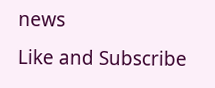news
Like and Subscribe